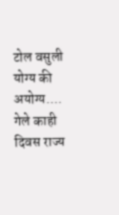टोल वसुली योग्य की अयोग्य....
गेले काही दिवस राज्य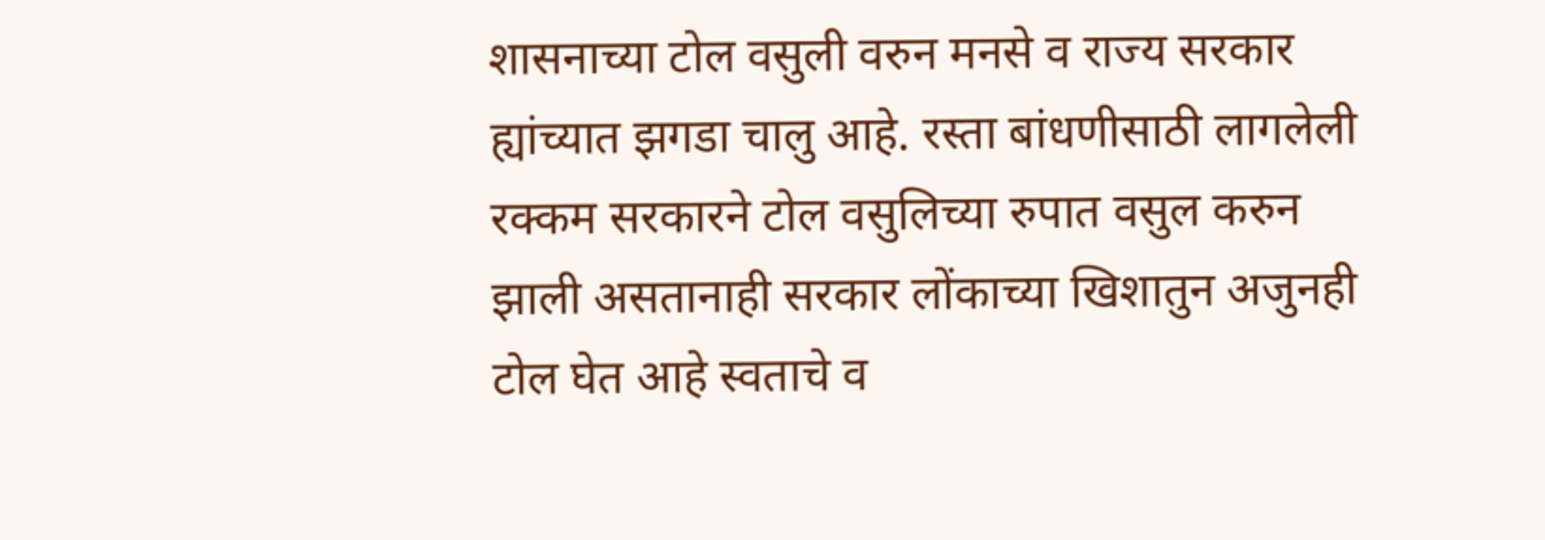शासनाच्या टोल वसुली वरुन मनसे व राज्य सरकार ह्यांच्यात झगडा चालु आहे. रस्ता बांधणीसाठी लागलेली रक्कम सरकारने टोल वसुलिच्या रुपात वसुल करुन झाली असतानाही सरकार लोंकाच्या खिशातुन अजुनही टोल घेत आहे स्वताचे व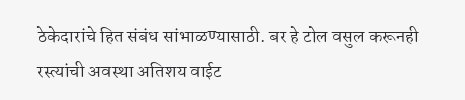ठेकेदारांचे हित संबंध सांभाळण्यासाठी. बर हे टोल वसुल करूनही रस्त्यांची अवस्था अतिशय वाईट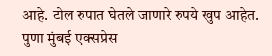आहे. टोल रुपात घेतले जाणारे रुपये खुप आहेत. पुणा मुंबई एक्सप्रेस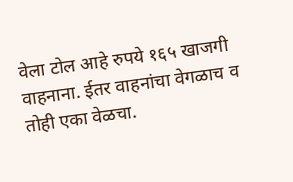वेला टोल आहे रुपये १६५ खाजगी वाहनाना. ईतर वाहनांचा वेगळाच व तोही एका वेळचा.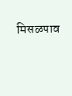मिसळपाव